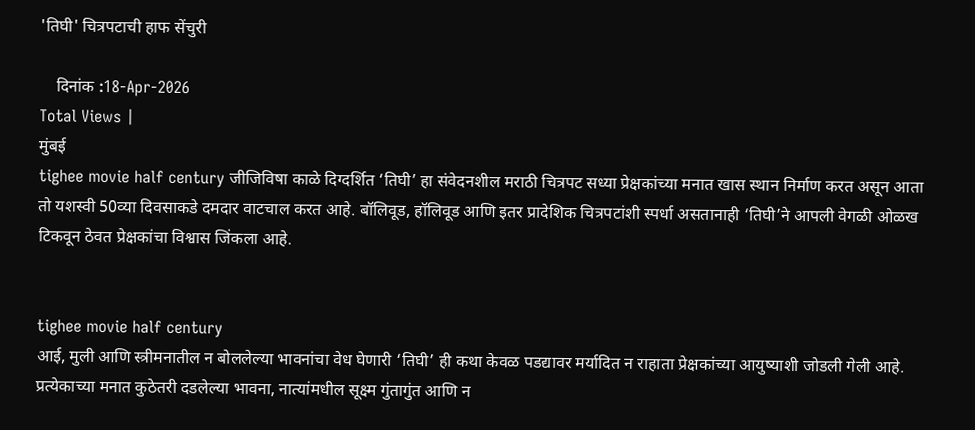'तिघी' चित्रपटाची हाफ सेंचुरी

    दिनांक :18-Apr-2026
Total Views |
मुंबई
tighee movie half century जीजिविषा काळे दिग्दर्शित ‘तिघी’ हा संवेदनशील मराठी चित्रपट सध्या प्रेक्षकांच्या मनात खास स्थान निर्माण करत असून आता तो यशस्वी 50व्या दिवसाकडे दमदार वाटचाल करत आहे. बॉलिवूड, हॉलिवूड आणि इतर प्रादेशिक चित्रपटांशी स्पर्धा असतानाही ‘तिघी’ने आपली वेगळी ओळख टिकवून ठेवत प्रेक्षकांचा विश्वास जिंकला आहे.


tighee movie half century
आई, मुली आणि स्त्रीमनातील न बोललेल्या भावनांचा वेध घेणारी ‘तिघी’ ही कथा केवळ पडद्यावर मर्यादित न राहाता प्रेक्षकांच्या आयुष्याशी जोडली गेली आहे. प्रत्येकाच्या मनात कुठेतरी दडलेल्या भावना, नात्यांमधील सूक्ष्म गुंतागुंत आणि न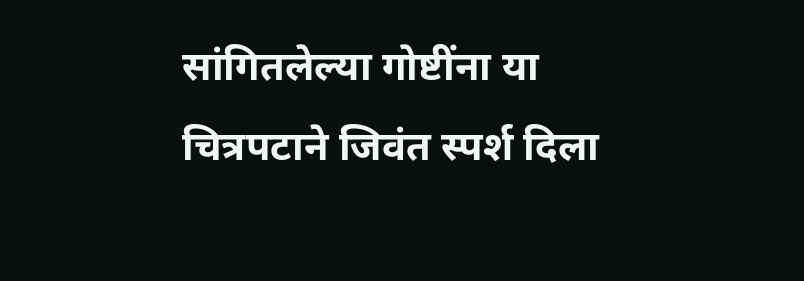सांगितलेल्या गोष्टींना या चित्रपटाने जिवंत स्पर्श दिला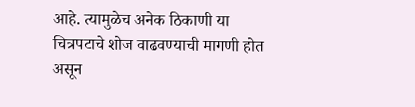आहे. त्यामुळेच अनेक ठिकाणी या चित्रपटाचे शोज वाढवण्याची मागणी होत असून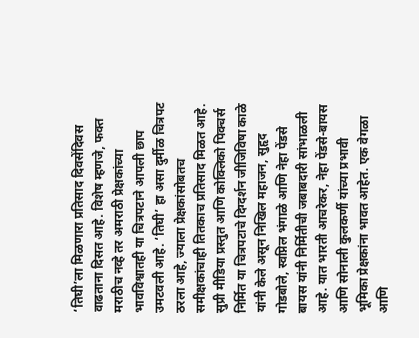‘तिघी’ला मिळणारा प्रतिसाद दिवसेंदिवस वाढताना दिसत आहे. विशेष म्हणजे, फक्त मराठीच नव्हे तर अमराठी प्रेक्षकांच्या भावविश्वातही या चित्रपटाने आपली छाप उमटवली आहे. ‘तिघी’ हा असा दुर्मीळ चित्रपट ठरला आहे, ज्याला प्रेक्षकांसोबतच समीक्षकांचाही तितकाच प्रतिसाद मिळत आहे.
सुप्री मीडिया प्रस्तुत आणि कोक्लिको पिक्चर्स निर्मित या चित्रपटाचे दिग्दर्शन जीजिविषा काळे यांनी केले असून निखिल महाजन, सुहृद गोडबोले, स्वप्निल भंगाळे आणि नेहा पेंडसे बायस यांनी निर्मितीची जबाबदारी सांभाळली आहे. यात भारती आचरेकर, नेहा पेंडसे-बायस आणि सोनाली कुलकर्णी यांच्या प्रभावी भूमिका प्रेक्षकांना भावत आहेत. एक वेगळा आणि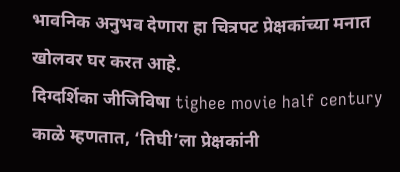भावनिक अनुभव देणारा हा चित्रपट प्रेक्षकांच्या मनात खोलवर घर करत आहे.
दिग्दर्शिका जीजिविषा tighee movie half century  काळे म्हणतात, ‘तिघी’ला प्रेक्षकांनी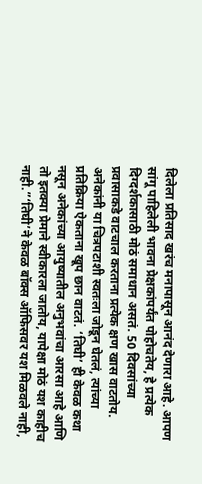दिलेला प्रतिसाद खरंच मनापासून आनंद देणारा आहे. आपण सांगू पाहिलेली भावना प्रेक्षकांपर्यंत पोहोचतेय, हे प्रत्येक दिग्दर्शकासाठी मोठं समाधान असतं. 50 दिवसांच्या प्रवासाकडे वाटचाल करताना प्रत्येक क्षण खास वाटतोय. अनेकांनी या चित्रपटाशी स्वतःला जोडून घेतलं, त्यांच्या प्रतिक्रिया ऐकताना खूप छान वाटतं. ‘तिघी’ ही केवळ कथा नसून अनेकांच्या आयुष्यातील अनुभवांचा आरसा आहे आणि तो इतक्या प्रेमाने स्वीकारला जातोय, यापेक्षा मोठं यश काहीच नाही.”‘तिघी’ने केवळ बॉक्स ऑफिसवर यश मिळवले नाही,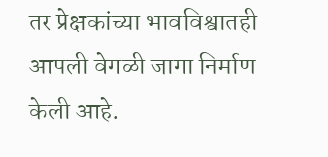तर प्रेक्षकांच्या भावविश्वातही आपली वेगळी जागा निर्माण केली आहे.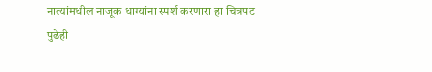नात्यांमधील नाजूक धाग्यांना स्पर्श करणारा हा चित्रपट पुढेही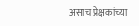असाच प्रेक्षकांच्या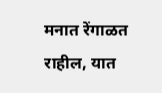मनात रेंगाळत राहील, यात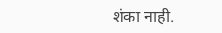शंका नाही.